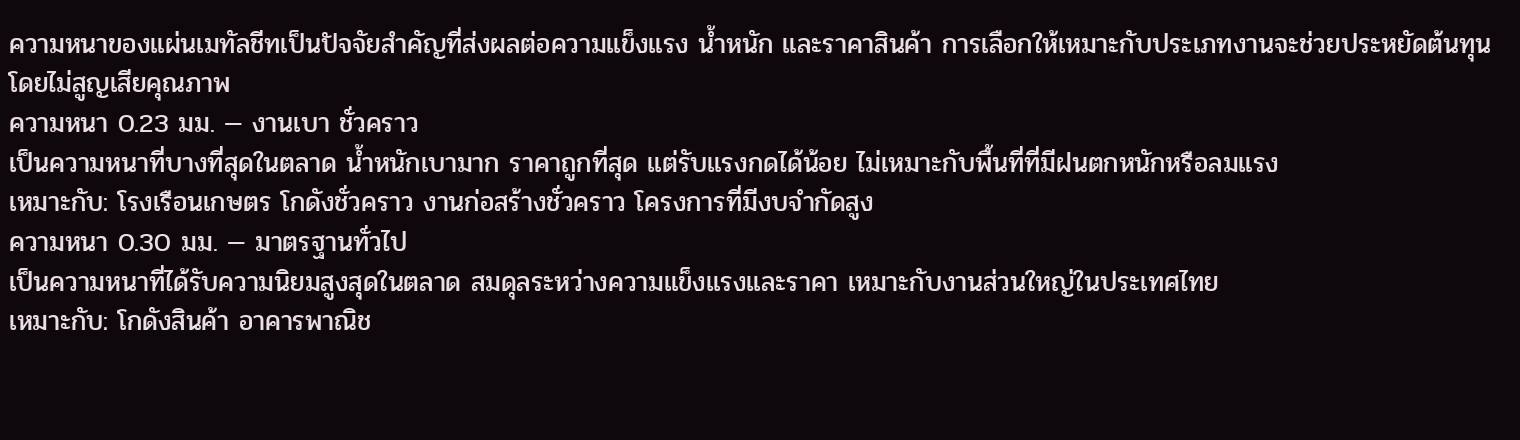ความหนาของแผ่นเมทัลชีทเป็นปัจจัยสำคัญที่ส่งผลต่อความแข็งแรง น้ำหนัก และราคาสินค้า การเลือกให้เหมาะกับประเภทงานจะช่วยประหยัดต้นทุนโดยไม่สูญเสียคุณภาพ
ความหนา 0.23 มม. — งานเบา ชั่วคราว
เป็นความหนาที่บางที่สุดในตลาด น้ำหนักเบามาก ราคาถูกที่สุด แต่รับแรงกดได้น้อย ไม่เหมาะกับพื้นที่ที่มีฝนตกหนักหรือลมแรง
เหมาะกับ: โรงเรือนเกษตร โกดังชั่วคราว งานก่อสร้างชั่วคราว โครงการที่มีงบจำกัดสูง
ความหนา 0.30 มม. — มาตรฐานทั่วไป
เป็นความหนาที่ได้รับความนิยมสูงสุดในตลาด สมดุลระหว่างความแข็งแรงและราคา เหมาะกับงานส่วนใหญ่ในประเทศไทย
เหมาะกับ: โกดังสินค้า อาคารพาณิช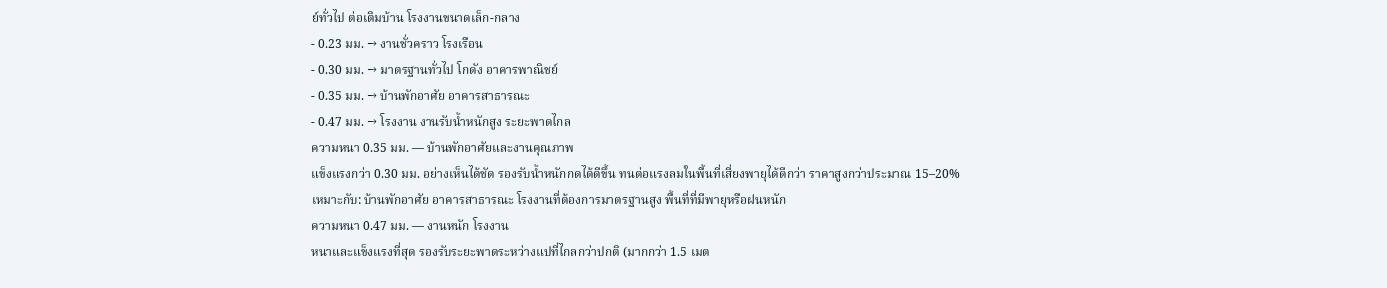ย์ทั่วไป ต่อเติมบ้าน โรงงานขนาดเล็ก-กลาง
- 0.23 มม. → งานชั่วคราว โรงเรือน
- 0.30 มม. → มาตรฐานทั่วไป โกดัง อาคารพาณิชย์
- 0.35 มม. → บ้านพักอาศัย อาคารสาธารณะ
- 0.47 มม. → โรงงาน งานรับน้ำหนักสูง ระยะพาดไกล
ความหนา 0.35 มม. — บ้านพักอาศัยและงานคุณภาพ
แข็งแรงกว่า 0.30 มม. อย่างเห็นได้ชัด รองรับน้ำหนักกดได้ดีขึ้น ทนต่อแรงลมในพื้นที่เสี่ยงพายุได้ดีกว่า ราคาสูงกว่าประมาณ 15–20%
เหมาะกับ: บ้านพักอาศัย อาคารสาธารณะ โรงงานที่ต้องการมาตรฐานสูง พื้นที่ที่มีพายุหรือฝนหนัก
ความหนา 0.47 มม. — งานหนัก โรงงาน
หนาและแข็งแรงที่สุด รองรับระยะพาดระหว่างแปที่ไกลกว่าปกติ (มากกว่า 1.5 เมต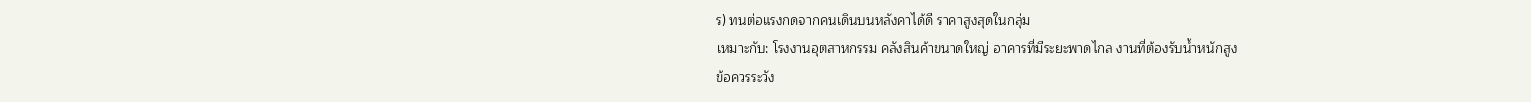ร) ทนต่อแรงกดจากคนเดินบนหลังคาได้ดี ราคาสูงสุดในกลุ่ม
เหมาะกับ: โรงงานอุตสาหกรรม คลังสินค้าขนาดใหญ่ อาคารที่มีระยะพาดไกล งานที่ต้องรับน้ำหนักสูง
ข้อควรระวัง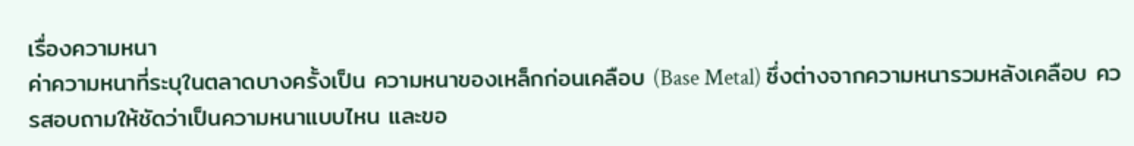เรื่องความหนา
ค่าความหนาที่ระบุในตลาดบางครั้งเป็น ความหนาของเหล็กก่อนเคลือบ (Base Metal) ซึ่งต่างจากความหนารวมหลังเคลือบ ควรสอบถามให้ชัดว่าเป็นความหนาแบบไหน และขอ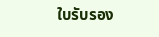ใบรับรอง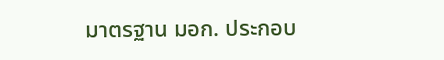มาตรฐาน มอก. ประกอบ